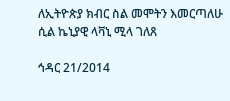ለኢትዮጵያ ክብር ስል መሞትን እመርጣለሁ ሲል ኬኒያዊ ላቫኒ ሚላ ገለጸ

ኅዳር 21/2014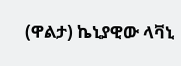(ዋልታ) ኬኒያዊው ላቫኒ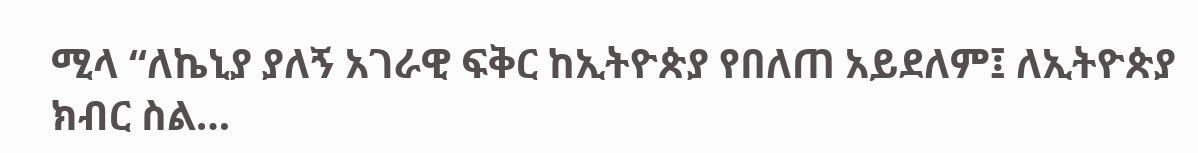ሚላ “ለኬኒያ ያለኝ አገራዊ ፍቅር ከኢትዮጵያ የበለጠ አይደለም፤ ለኢትዮጵያ ክብር ስል…